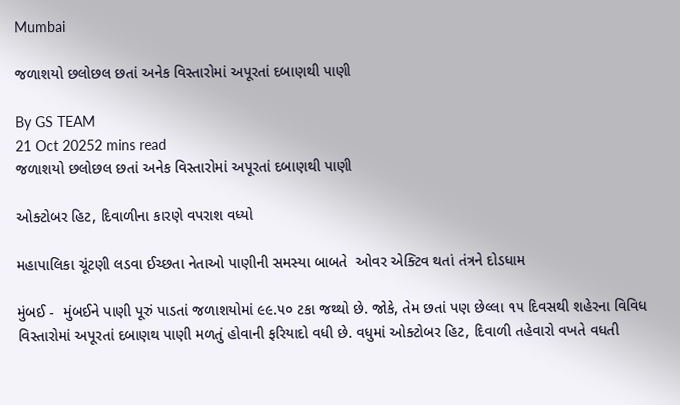Mumbai

જળાશયો છલોછલ છતાં અનેક વિસ્તારોમાં અપૂરતાં દબાણથી પાણી

By GS TEAM
21 Oct 20252 mins read
જળાશયો છલોછલ છતાં અનેક વિસ્તારોમાં અપૂરતાં દબાણથી પાણી

ઓક્ટોબર હિટ, દિવાળીના કારણે વપરાશ વધ્યો

મહાપાલિકા ચૂંટણી લડવા ઈચ્છતા નેતાઓ પાણીની સમસ્યા બાબતે  ઓવર એક્ટિવ થતાં તંત્રને દોડધામ

મુંબઈ -  મુંબઈને પાણી પૂરું પાડતાં જળાશયોમાં ૯૯.૫૦ ટકા જથ્થો છે. જોકે, તેમ છતાં પણ છેલ્લા ૧૫ દિવસથી શહેરના વિવિધ વિસ્તારોમાં અપૂરતાં દબાણથ પાણી મળતું હોવાની ફરિયાદો વધી છે. વધુમાં ઓક્ટોબર હિટ, દિવાળી તહેવારો વખતે વધતી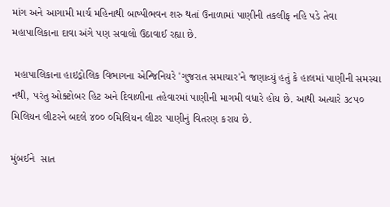માંગ અને આગામી માર્ચ મહિનાથી બાષ્પીભવન શરુ થતાં ઉનાળામાં પાણીની તકલીફ નહિ પડે તેવા મહાપાલિકાના દાવા અંગે પણ સવાલો ઉઠાવાઈ રહ્યા છે.

 મહાપાલિકાના હાઇડ્રોલિક વિભાગના એન્જિનિયરે 'ગુજરાત સમાચાર'ને જણાવ્યું હતું કે હાલમાં પાણીની સમસ્યા નથી, પરંતુ ઓક્ટોબર હિટ અને દિવાળીના તહેવારમાં પાણીની માગમી વધારે હોય છે. આથી અત્યારે ૩૮૫૦ મિલિયન લીટરને બદલે ૪૦૦ ૦મિલિયન લીટર પાણીનું વિતરણ કરાય છે.

મુંબઈને  સાત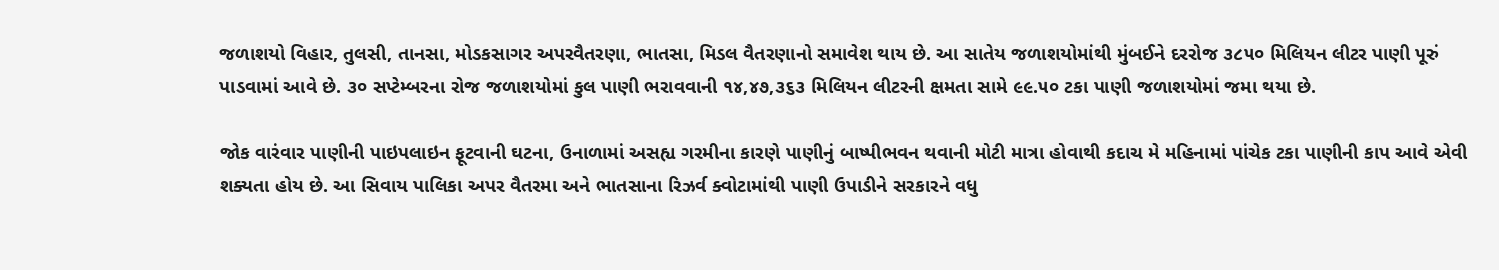જળાશયો વિહાર, તુલસી, તાનસા, મોડકસાગર અપરવૈતરણા, ભાતસા, મિડલ વૈતરણાનો સમાવેશ થાય છે. આ સાતેય જળાશયોમાંથી મુંબઈને દરરોજ ૩૮૫૦ મિલિયન લીટર પાણી પૂરું પાડવામાં આવે છે. ૩૦ સપ્ટેમ્બરના રોજ જળાશયોમાં કુલ પાણી ભરાવવાની ૧૪,૪૭,૩૬૩ મિલિયન લીટરની ક્ષમતા સામે ૯૯.૫૦ ટકા પાણી જળાશયોમાં જમા થયા છે.

જોક વારંવાર પાણીની પાઇપલાઇન ફૂટવાની ઘટના, ઉનાળામાં અસહ્ય ગરમીના કારણે પાણીનું બાષ્પીભવન થવાની મોટી માત્રા હોવાથી કદાચ મે મહિનામાં પાંચેક ટકા પાણીની કાપ આવે એવી શક્યતા હોય છે. આ સિવાય પાલિકા અપર વૈતરમા અને ભાતસાના રિઝર્વ ક્વોટામાંથી પાણી ઉપાડીને સરકારને વધુ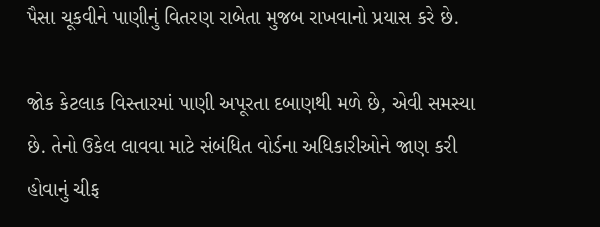પૈસા ચૂકવીને પાણીનું વિતરણ રાબેતા મુજબ રાખવાનો પ્રયાસ કરે છે.

જોક કેટલાક વિસ્તારમાં પાણી અપૂરતા દબાણથી મળે છે, એવી સમસ્યા છે. તેનો ઉકેલ લાવવા માટે સંબંધિત વોર્ડના અધિકારીઓને જાણ કરી હોવાનું ચીફ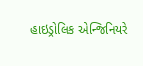હાઇડ્રોલિક એન્જિનિયરે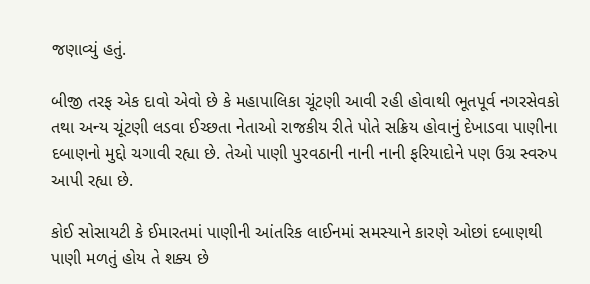જણાવ્યું હતું.

બીજી તરફ એક દાવો એવો છે કે મહાપાલિકા ચૂંટણી આવી રહી હોવાથી ભૂતપૂર્વ નગરસેવકો તથા અન્ય ચૂંટણી લડવા ઈચ્છતા નેતાઓ રાજકીય રીતે પોતે સક્રિય હોવાનું દેખાડવા પાણીના દબાણનો મુદ્દો ચગાવી રહ્યા છે. તેઓ પાણી પુરવઠાની નાની નાની ફરિયાદોને પણ ઉગ્ર સ્વરુપ આપી રહ્યા છે.

કોઈ સોસાયટી કે ઈમારતમાં પાણીની આંતરિક લાઈનમાં સમસ્યાને કારણે ઓછાં દબાણથી પાણી મળતું હોય તે શક્ય છે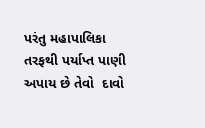પરંતુ મહાપાલિકા તરફથી પર્યાપ્ત પાણી અપાય છે તેવો  દાવો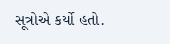સૂત્રોએ કર્યો હતો.